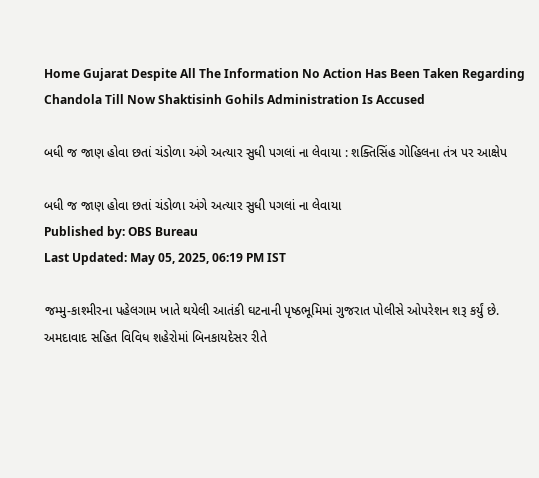Home Gujarat Despite All The Information No Action Has Been Taken Regarding Chandola Till Now Shaktisinh Gohils Administration Is Accused

બધી જ જાણ હોવા છતાં ચંડોળા અંગે અત્યાર સુધી પગલાં ના લેવાયા : શક્તિસિંહ ગોહિલના તંત્ર પર આક્ષેપ

બધી જ જાણ હોવા છતાં ચંડોળા અંગે અત્યાર સુધી પગલાં ના લેવાયા
Published by: OBS Bureau
Last Updated: May 05, 2025, 06:19 PM IST

જમ્મુ-કાશ્મીરના પહેલગામ ખાતે થયેલી આતંકી ઘટનાની પૃષ્ઠભૂમિમાં ગુજરાત પોલીસે ઓપરેશન શરૂ કર્યું છે. અમદાવાદ સહિત વિવિધ શહેરોમાં બિનકાયદેસર રીતે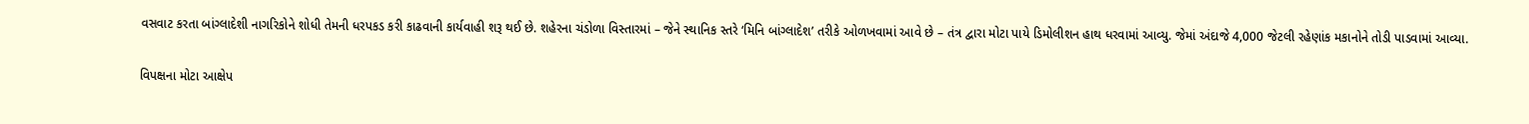વસવાટ કરતા બાંગ્લાદેશી નાગરિકોને શોધી તેમની ધરપકડ કરી કાઢવાની કાર્યવાહી શરૂ થઈ છે. શહેરના ચંડોળા વિસ્તારમાં – જેને સ્થાનિક સ્તરે ‘મિનિ બાંગ્લાદેશ’ તરીકે ઓળખવામાં આવે છે – તંત્ર દ્વારા મોટા પાયે ડિમોલીશન હાથ ધરવામાં આવ્યુ. જેમાં અંદાજે 4,000 જેટલી રહેણાંક મકાનોને તોડી પાડવામાં આવ્યા.

વિપક્ષના મોટા આક્ષેપ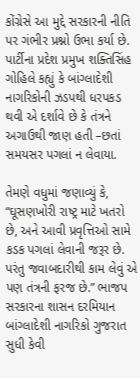કોંગ્રેસે આ મુદ્દે સરકારની નીતિ પર ગંભીર પ્રશ્નો ઉભા કર્યા છે. પાર્ટીના પ્રદેશ પ્રમુખ શક્તિસિંહ ગોહિલે કહ્યું કે બાંગ્લાદેશી નાગરિકોની ઝડપથી ધરપકડ થવી એ દર્શાવે છે કે તંત્રને અગાઉથી જાણ હતી –છતાં સમયસર પગલાં ન લેવાયા.

તેમણે વધુમાં જણાવ્યું કે, “ઘૂસણખોરી રાષ્ટ્ર માટે ખતરો છે, અને આવી પ્રવૃત્તિઓ સામે કડક પગલાં લેવાની જરૂર છે. પરંતુ જવાબદારીથી કામ લેવું એ પણ તંત્રની ફરજ છે.” ભાજપ સરકારના શાસન દરમિયાન બાંગ્લાદેશી નાગરિકો ગુજરાત સુધી કેવી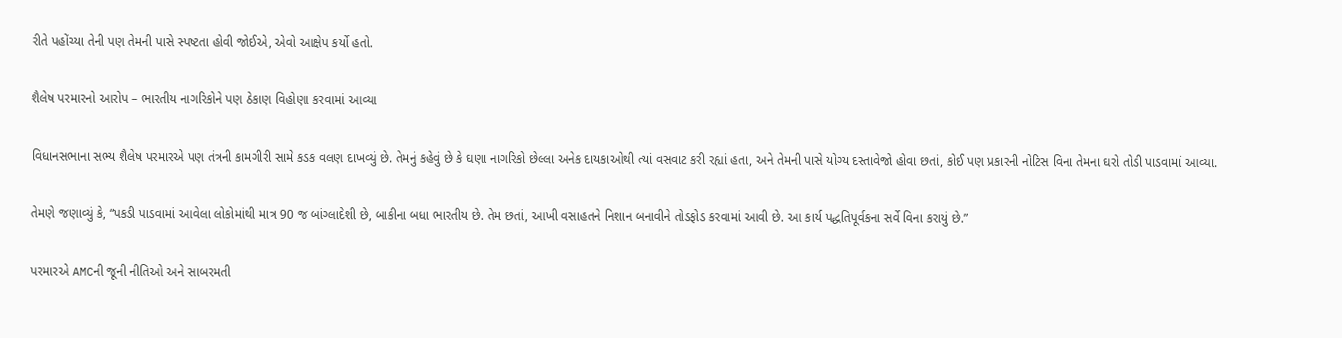રીતે પહોંચ્યા તેની પણ તેમની પાસે સ્પષ્ટતા હોવી જોઈએ, એવો આક્ષેપ કર્યો હતો.

શૈલેષ પરમારનો આરોપ – ભારતીય નાગરિકોને પણ ઠેકાણ વિહોણા કરવામાં આવ્યા

વિધાનસભાના સભ્ય શૈલેષ પરમારએ પણ તંત્રની કામગીરી સામે કડક વલણ દાખવ્યું છે. તેમનું કહેવું છે કે ઘણા નાગરિકો છેલ્લા અનેક દાયકાઓથી ત્યાં વસવાટ કરી રહ્યાં હતા, અને તેમની પાસે યોગ્ય દસ્તાવેજો હોવા છતાં, કોઈ પણ પ્રકારની નોટિસ વિના તેમના ઘરો તોડી પાડવામાં આવ્યા.

તેમણે જણાવ્યું કે, “પકડી પાડવામાં આવેલા લોકોમાંથી માત્ર 90 જ બાંગ્લાદેશી છે, બાકીના બધા ભારતીય છે. તેમ છતાં, આખી વસાહતને નિશાન બનાવીને તોડફોડ કરવામાં આવી છે. આ કાર્ય પદ્ધતિપૂર્વકના સર્વે વિના કરાયું છે.”

પરમારએ AMCની જૂની નીતિઓ અને સાબરમતી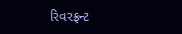રિવરફ્રન્ટ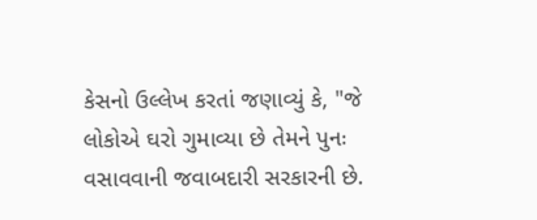કેસનો ઉલ્લેખ કરતાં જણાવ્યું કે, "જે લોકોએ ઘરો ગુમાવ્યા છે તેમને પુનઃ વસાવવાની જવાબદારી સરકારની છે.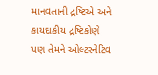માનવતાની દ્રષ્ટિએ અને કાયદાકીય દ્રષ્ટિકોણે પણ તેમને ઓલ્ટરનેટિવ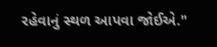રહેવાનું સ્થળ આપવા જોઈએ."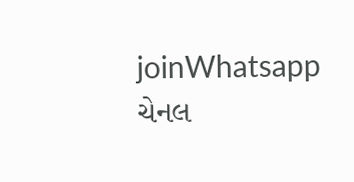joinWhatsapp ચેનલ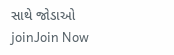સાથે જોડાઓ
joinJoin Now